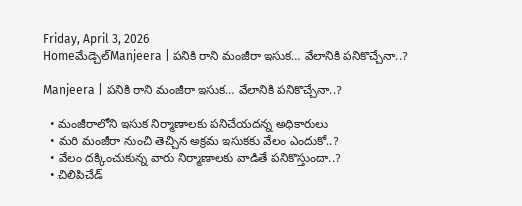Friday, April 3, 2026
Homeమేడ్చెల్‌Manjeera | పనికి రాని మంజీరా ఇసుక… వేలానికి పనికొచ్చేనా..?

Manjeera | పనికి రాని మంజీరా ఇసుక… వేలానికి పనికొచ్చేనా..?

  • మంజీరాలోని ఇసుక నిర్మాణాలకు పనిచేయదన్న అధికారులు
  • మరి మంజీరా నుంచి తెచ్చిన అక్రమ ఇసుకకు వేలం ఎందుకో..?
  • వేలం దక్కించుకున్న వారు నిర్మాణాలకు వాడితే పనికొస్తుందా..?
  • చిలిపిచేడ్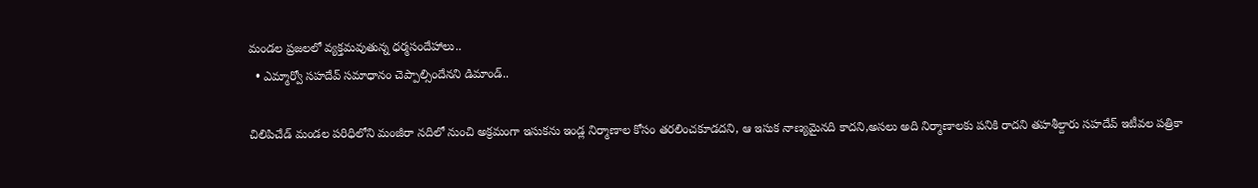మండల ప్రజలలో వ్యక్తమవుతున్న ధర్మసందేహాలు..
  • ఎమ్మార్వో సహదేవ్ సమాధానం చెప్పాల్సిందేనని డిమాండ్..

చిలిపిచేడ్ మండల పరిధిలోని మంజీరా నదిలో నుంచి అక్రమంగా ఇసుకను ఇండ్ల నిర్మాణాల కోసం తరలించకూడదని, ఆ ఇసుక నాణ్యమైనది కాదని,అసలు అది నిర్మాణాలకు పనికి రాదని తహశీల్దారు సహదేవ్ ఇటీవల పత్రికా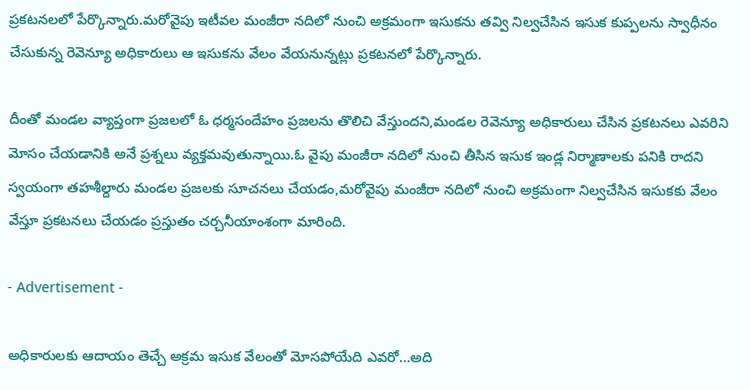ప్రకటనలలో పేర్కొన్నారు.మరోవైపు ఇటీవల మంజీరా నదిలో నుంచి అక్రమంగా ఇసుకను తవ్వి నిల్వచేసిన ఇసుక కుప్పలను స్వాధీనం చేసుకున్న రెవెన్యూ అధికారులు ఆ ఇసుకను వేలం వేయనున్నట్లు ప్రకటనలో పేర్కొన్నారు.

దీంతో మండల వ్యాప్తంగా ప్రజలలో ఓ ధర్మసందేహం ప్రజలను తొలిచి వేస్తుందని,మండల రెవెన్యూ అధికారులు చేసిన ప్రకటనలు ఎవరిని మోసం చేయడానికి అనే ప్రశ్నలు వ్యక్తమవుతున్నాయి.ఓ వైపు మంజీరా నదిలో నుంచి తీసిన ఇసుక ఇండ్ల నిర్మాణాలకు పనికి రాదని స్వయంగా తహశీల్దారు మండల ప్రజలకు సూచనలు చేయడం,మరోవైపు మంజీరా నదిలో నుంచి అక్రమంగా నిల్వచేసిన ఇసుకకు వేలం వేస్తూ ప్రకటనలు చేయడం ప్రస్తుతం చర్చనీయాంశంగా మారింది.

- Advertisement -

అధికారులకు ఆదాయం తెచ్చే అక్రమ ఇసుక వేలంతో మోసపోయేది ఎవరో…అది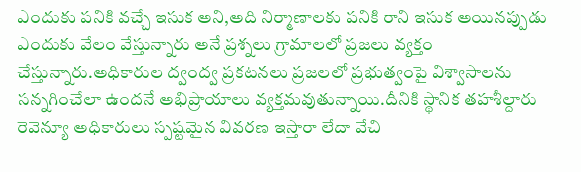ఎందుకు పనికి వచ్చే ఇసుక అని,అది నిర్మాణాలకు పనికి రాని ఇసుక అయినప్పుడు ఎందుకు వేలం వేస్తున్నారు అనే ప్రశ్నలు గ్రామాలలో ప్రజలు వ్యక్తం చేస్తున్నారు.అధికారుల ద్వంద్వ ప్రకటనలు ప్రజలలో ప్రభుత్వంపై విశ్వాసాలను సన్నగించేలా ఉందనే అభిప్రాయాలు వ్యక్తమవుతున్నాయి.దీనికి స్థానిక తహశీల్దారు రెవెన్యూ అధికారులు స్పష్టమైన వివరణ ఇస్తారా లేదా వేచి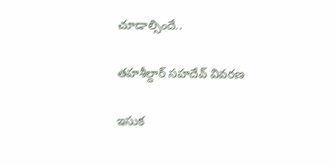చూడాల్సిందే..

తహశీల్దార్ సహదేవ్ వివరణ

ఇసుక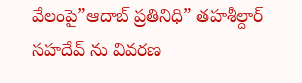వేలంపై”ఆదాబ్ ప్రతినిధి” తహశీల్దార్ సహదేవ్ ను వివరణ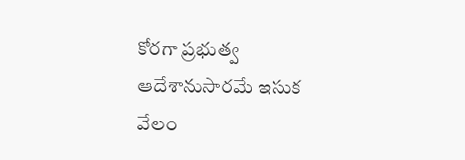కోరగా ప్రభుత్వ ఆదేశానుసారమే ఇసుక వేలం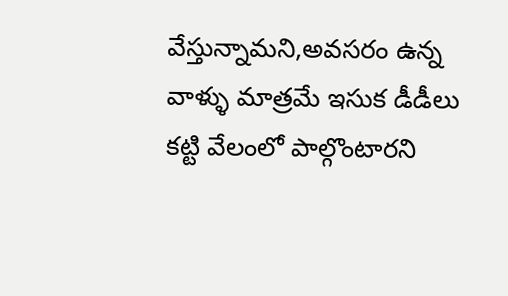వేస్తున్నామని,అవసరం ఉన్న వాళ్ళు మాత్రమే ఇసుక డీడీలు కట్టి వేలంలో పాల్గొంటారని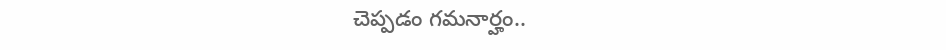చెప్పడం గమనార్హం..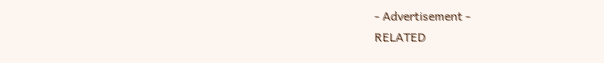- Advertisement -
RELATED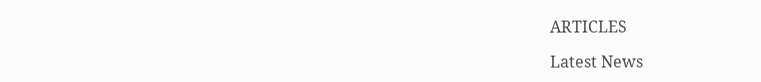ARTICLES

Latest News